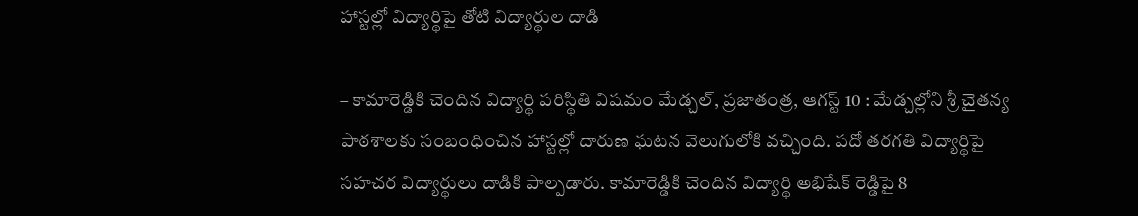హాస్టల్లో విద్యార్థిపై తోటి విద్యార్థుల దాడి

– కామారెడ్డికి చెందిన విద్యార్థి పరిస్థితి విషమం మేడ్చల్, ప్రజాతంత్ర, ఆగస్ట్ 10 : మేడ్చల్లోని శ్రీ చైతన్య పాఠశాలకు సంబంధించిన హాస్టల్లో దారుణ ఘటన వెలుగులోకి వచ్చింది. పదో తరగతి విద్యార్థిపై సహచర విద్యార్థులు దాడికి పాల్పడారు. కామారెడ్డికి చెందిన విద్యార్థి అభిషేక్ రెడ్డిపై 8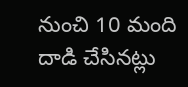నుంచి 10 మంది దాడి చేసినట్లు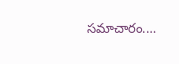సమాచారం.…